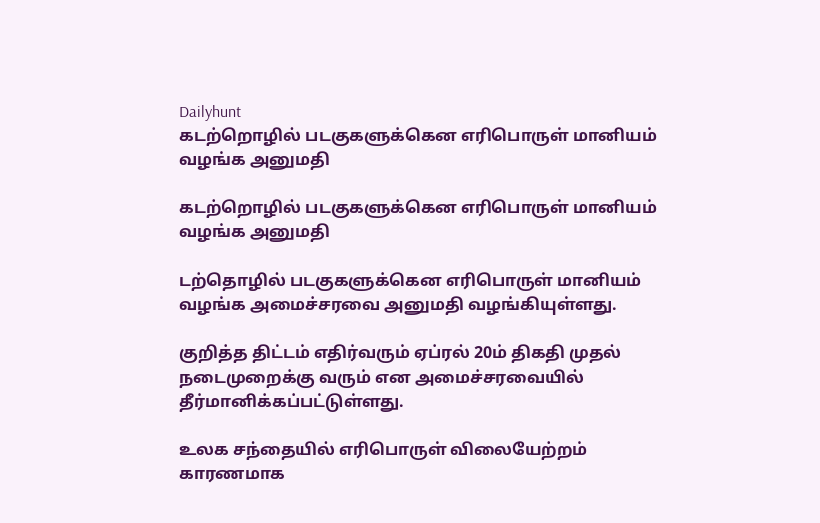Dailyhunt
கடற்றொழில் படகுகளுக்கென எரிபொருள் மானியம் வழங்க அனுமதி

கடற்றொழில் படகுகளுக்கென எரிபொருள் மானியம் வழங்க அனுமதி

டற்தொழில் படகுகளுக்கென எரிபொருள் மானியம் வழங்க அமைச்சரவை அனுமதி வழங்கியுள்ளது.

குறித்த திட்டம் எதிர்வரும் ஏப்ரல் 20ம் திகதி முதல் நடைமுறைக்கு வரும் என அமைச்சரவையில் தீர்மானிக்கப்பட்டுள்ளது.

உலக சந்தையில் எரிபொருள் விலையேற்றம் காரணமாக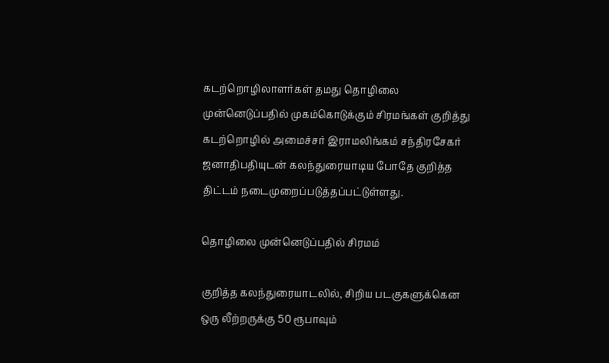கடற்றொழிலாளர்கள் தமது தொழிலை முன்னெடுப்பதில் முகம்கொடுக்கும் சிரமங்கள் குறித்து கடற்றொழில் அமைச்சர் இராமலிங்கம் சந்திரசேகர் ஜனாதிபதியுடன் கலந்துரையாடிய போதே குறித்த திட்டம் நடைமுறைப்படுத்தப்பட்டுள்ளது.

தொழிலை முன்னெடுப்பதில் சிரமம்

குறித்த கலந்துரையாடலில், சிறிய படகுகளுக்கென ஒரு லீற்றருக்கு 50 ரூபாவும்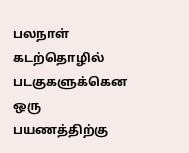பலநாள் கடற்தொழில் படகுகளுக்கென ஒரு பயணத்திற்கு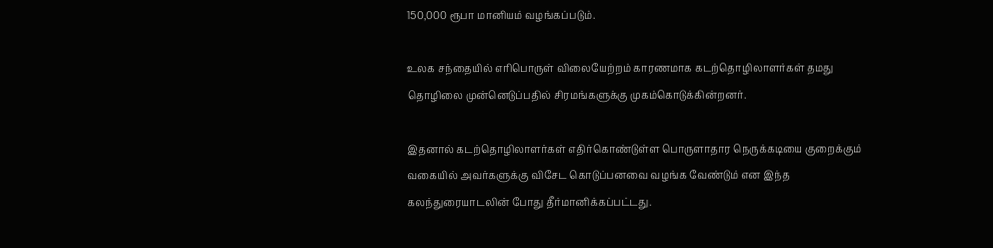150,000 ரூபா மானியம் வழங்கப்படும்.

உலக சந்தையில் எரிபொருள் விலையேற்றம் காரணமாக கடற்தொழிலாளர்கள் தமது தொழிலை முன்னெடுப்பதில் சிரமங்களுக்கு முகம்கொடுக்கின்றனர்.

இதனால் கடற்தொழிலாளர்கள் எதிர்கொண்டுள்ள பொருளாதார நெருக்கடியை குறைக்கும் வகையில் அவர்களுக்கு விசேட கொடுப்பனவை வழங்க வேண்டும் என இந்த கலந்துரையாடலின் போது தீர்மானிக்கப்பட்டது.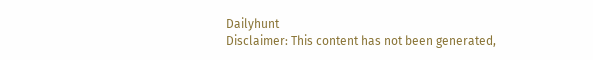Dailyhunt
Disclaimer: This content has not been generated,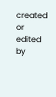created or edited by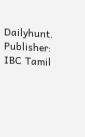Dailyhunt. Publisher: IBC Tamil